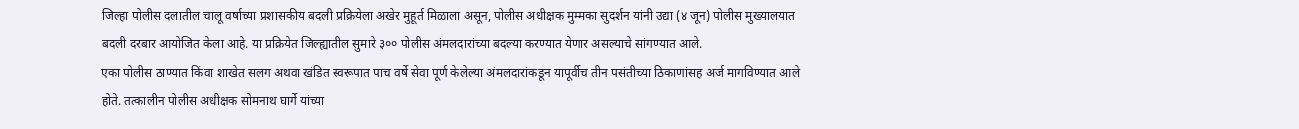जिल्हा पोलीस दलातील चालू वर्षाच्या प्रशासकीय बदली प्रक्रियेला अखेर मुहूर्त मिळाला असून, पोलीस अधीक्षक मुम्मका सुदर्शन यांनी उद्या (४ जून) पोलीस मुख्यालयात बदली दरबार आयोजित केला आहे. या प्रक्रियेत जिल्ह्यातील सुमारे ३०० पोलीस अंमलदारांच्या बदल्या करण्यात येणार असल्याचे सांगण्यात आले.
एका पोलीस ठाण्यात किंवा शाखेत सलग अथवा खंडित स्वरूपात पाच वर्षे सेवा पूर्ण केलेल्या अंमलदारांकडून यापूर्वीच तीन पसंतीच्या ठिकाणांसह अर्ज मागविण्यात आले होते. तत्कालीन पोलीस अधीक्षक सोमनाथ घार्गे यांच्या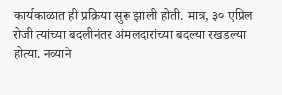कार्यकाळात ही प्रक्रिया सुरू झाली होती. मात्र, ३० एप्रिल रोजी त्यांच्या बदलीनंतर अंमलदारांच्या बदल्या रखडल्या होत्या. नव्याने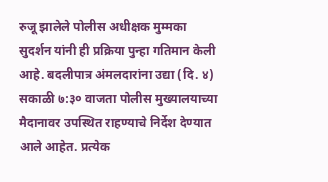रुजू झालेले पोलीस अधीक्षक मुम्मका सुदर्शन यांनी ही प्रक्रिया पुन्हा गतिमान केली आहे. बदलीपात्र अंमलदारांना उद्या (दि. ४) सकाळी ७:३० वाजता पोलीस मुख्यालयाच्या मैदानावर उपस्थित राहण्याचे निर्देश देण्यात आले आहेत. प्रत्येक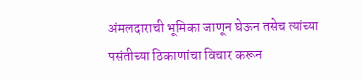अंमलदाराची भूमिका जाणून घेऊन तसेच त्यांच्या पसंतीच्या ठिकाणांचा विचार करून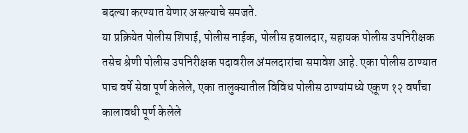बदल्या करण्यात येणार असल्याचे समजते.
या प्रक्रियेत पोलीस शिपाई, पोलीस नाईक, पोलीस हवालदार, सहायक पोलीस उपनिरीक्षक तसेच श्रेणी पोलीस उपनिरीक्षक पदावरील अंमलदारांचा समावेश आहे. एका पोलीस ठाण्यात पाच वर्षे सेवा पूर्ण केलेले, एका तालुक्यातील विविध पोलीस ठाण्यांमध्ये एकूण १२ वर्षांचा कालावधी पूर्ण केलेले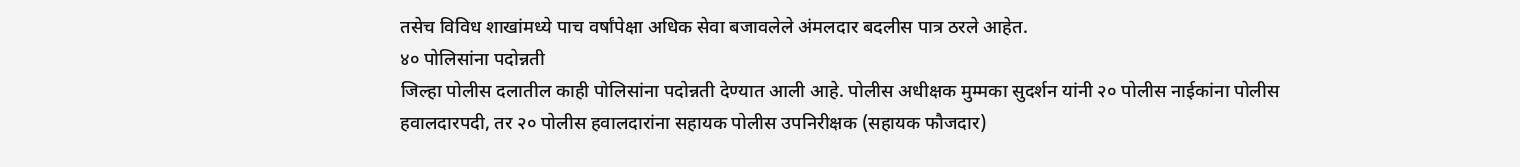तसेच विविध शाखांमध्ये पाच वर्षांपेक्षा अधिक सेवा बजावलेले अंमलदार बदलीस पात्र ठरले आहेत.
४० पोलिसांना पदोन्नती
जिल्हा पोलीस दलातील काही पोलिसांना पदोन्नती देण्यात आली आहे. पोलीस अधीक्षक मुम्मका सुदर्शन यांनी २० पोलीस नाईकांना पोलीस हवालदारपदी, तर २० पोलीस हवालदारांना सहायक पोलीस उपनिरीक्षक (सहायक फौजदार)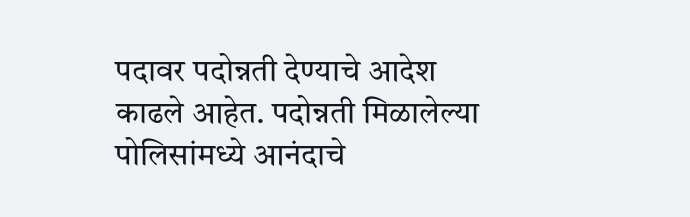पदावर पदोन्नती देण्याचे आदेश काढले आहेत. पदोन्नती मिळालेल्या पोलिसांमध्ये आनंदाचे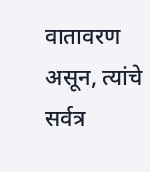वातावरण असून, त्यांचे सर्वत्र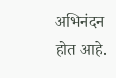अभिनंदन होत आहे.